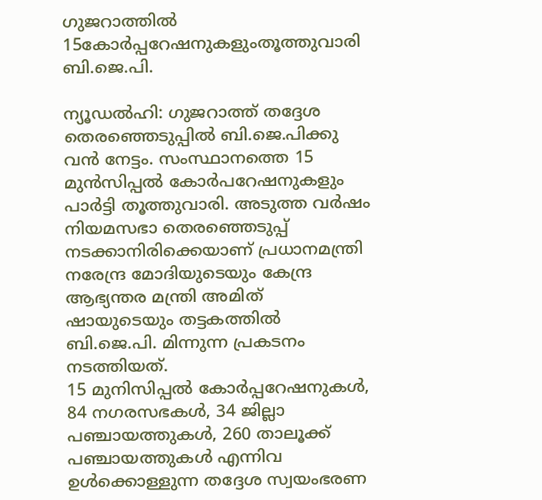ഗുജറാത്തില്‍ 15കോര്‍പ്പറേഷനുകളുംതൂത്തുവാരി ബി.ജെ.പി.

ന്യൂഡല്‍ഹി: ഗുജറാത്ത് തദ്ദേശ തെരഞ്ഞെടുപ്പില്‍ ബി.ജെ.പിക്കു വന്‍ നേട്ടം. സംസ്ഥാനത്തെ 15 മുന്‍സിപ്പല്‍ കോര്‍പറേഷനുകളും പാര്‍ട്ടി തൂത്തുവാരി. അടുത്ത വര്‍ഷം നിയമസഭാ തെരഞ്ഞെടുപ്പ് നടക്കാനിരിക്കെയാണ് പ്രധാനമന്ത്രി നരേന്ദ്ര മോദിയുടെയും കേന്ദ്ര ആഭ്യന്തര മന്ത്രി അമിത് ഷായുടെയും തട്ടകത്തില്‍ ബി.ജെ.പി. മിന്നുന്ന പ്രകടനം നടത്തിയത്.
15 മുനിസിപ്പല്‍ കോര്‍പ്പറേഷനുകള്‍, 84 നഗരസഭകള്‍, 34 ജില്ലാ പഞ്ചായത്തുകള്‍, 260 താലൂക്ക് പഞ്ചായത്തുകള്‍ എന്നിവ ഉള്‍ക്കൊള്ളുന്ന തദ്ദേശ സ്വയംഭരണ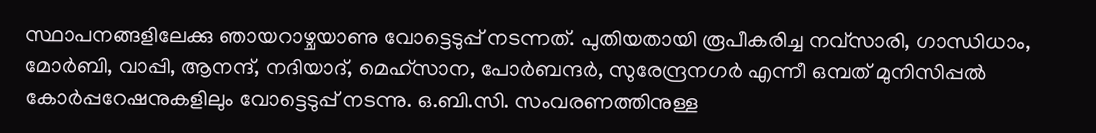സ്ഥാപനങ്ങളിലേക്കു ഞായറാഴ്ചയാണു വോട്ടെടുപ്പ് നടന്നത്. പുതിയതായി രൂപീകരിച്ച നവ്‌സാരി, ഗാന്ധിധാം, മോര്‍ബി, വാപ്പി, ആനന്ദ്, നദിയാദ്, മെഹ്‌സാന, പോര്‍ബന്ദര്‍, സുരേന്ദ്രനഗര്‍ എന്നീ ഒമ്പത് മുനിസിപ്പല്‍ കോര്‍പ്പറേഷനുകളിലും വോട്ടെടുപ്പ് നടന്നു. ഒ.ബി.സി. സംവരണത്തിനുള്ള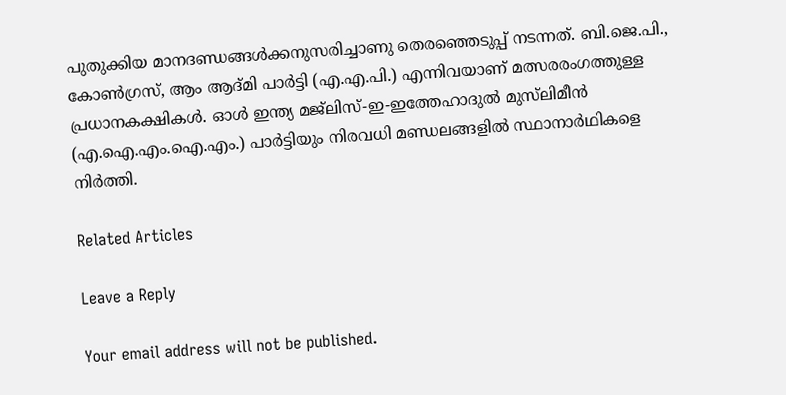പുതുക്കിയ മാനദണ്ഡങ്ങള്‍ക്കനുസരിച്ചാണു തെരഞ്ഞെടുപ്പ് നടന്നത്. ബി.ജെ.പി., കോണ്‍ഗ്രസ്, ആം ആദ്മി പാര്‍ട്ടി (എ.എ.പി.) എന്നിവയാണ് മത്സരരംഗത്തുള്ള പ്രധാനകക്ഷികള്‍. ഓള്‍ ഇന്ത്യ മജ്‌ലിസ്-ഇ-ഇത്തേഹാദുല്‍ മുസ്‌ലിമീന്‍ (എ.ഐ.എം.ഐ.എം.) പാര്‍ട്ടിയും നിരവധി മണ്ഡലങ്ങളില്‍ സ്ഥാനാര്‍ഥികളെ നിര്‍ത്തി.

Related Articles

Leave a Reply

Your email address will not be published.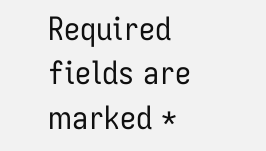Required fields are marked *